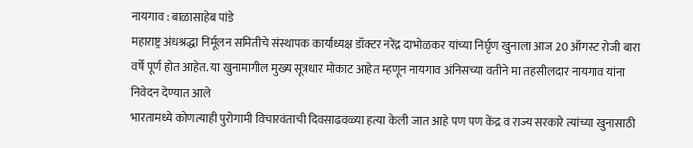नायगाव : बाळासाहेब पांडे
महाराष्ट्र अंधश्रद्धा निर्मूलन समितीचे संस्थापक कार्याध्यक्ष डॉक्टर नरेंद्र दाभोळकर यांच्या निर्घृण खुनाला आज 20 ऑगस्ट रोजी बारा वर्षे पूर्ण होत आहेत. या खुनामागील मुख्य सूत्रधार मोकाट आहेत म्हणून नायगाव अंनिसच्या वतीने मा तहसीलदार नायगाव यांना निवेदन देण्यात आले
भारतामध्ये कोणत्याही पुरोगामी विचारवंताची दिवसाढवळ्या हत्या केली जात आहे पण पण केंद्र व राज्य सरकारे त्यांच्या खुनासाठी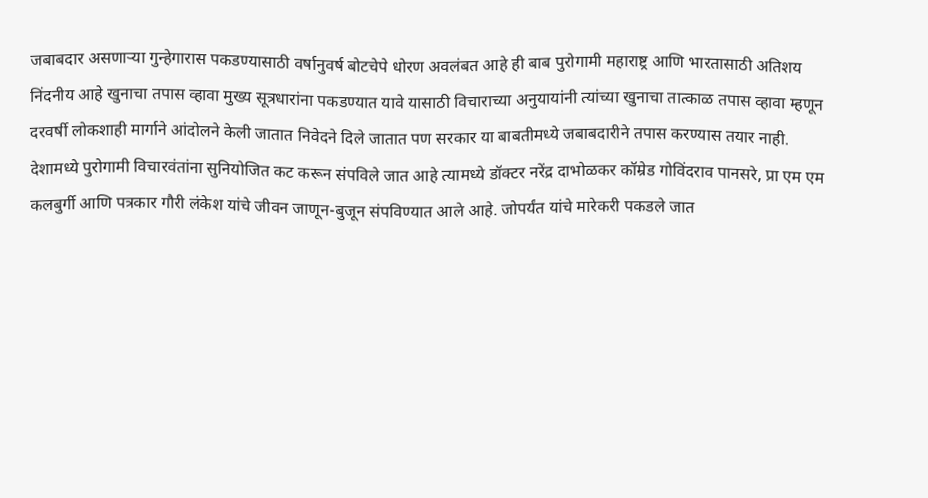जबाबदार असणाऱ्या गुन्हेगारास पकडण्यासाठी वर्षानुवर्ष बोटचेपे धोरण अवलंबत आहे ही बाब पुरोगामी महाराष्ट्र आणि भारतासाठी अतिशय निंदनीय आहे खुनाचा तपास व्हावा मुख्य सूत्रधारांना पकडण्यात यावे यासाठी विचाराच्या अनुयायांनी त्यांच्या खुनाचा तात्काळ तपास व्हावा म्हणून दरवर्षी लोकशाही मार्गाने आंदोलने केली जातात निवेदने दिले जातात पण सरकार या बाबतीमध्ये जबाबदारीने तपास करण्यास तयार नाही.
देशामध्ये पुरोगामी विचारवंतांना सुनियोजित कट करून संपविले जात आहे त्यामध्ये डॉक्टर नरेंद्र दाभोळकर कॉम्रेड गोविंदराव पानसरे, प्रा एम एम कलबुर्गी आणि पत्रकार गौरी लंकेश यांचे जीवन जाणून-बुजून संपविण्यात आले आहे. जोपर्यंत यांचे मारेकरी पकडले जात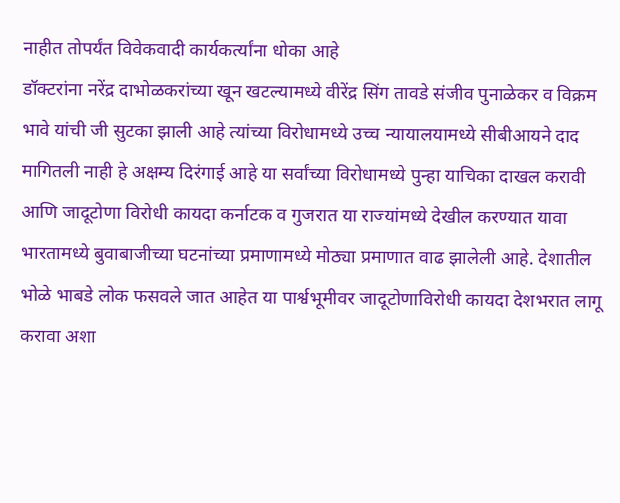नाहीत तोपर्यंत विवेकवादी कार्यकर्त्यांना धोका आहे
डॉक्टरांना नरेंद्र दाभोळकरांच्या खून खटल्यामध्ये वीरेंद्र सिंग तावडे संजीव पुनाळेकर व विक्रम भावे यांची जी सुटका झाली आहे त्यांच्या विरोधामध्ये उच्च न्यायालयामध्ये सीबीआयने दाद मागितली नाही हे अक्षम्य दिरंगाई आहे या सर्वांच्या विरोधामध्ये पुन्हा याचिका दाखल करावी आणि जादूटोणा विरोधी कायदा कर्नाटक व गुजरात या राज्यांमध्ये देखील करण्यात यावा
भारतामध्ये बुवाबाजीच्या घटनांच्या प्रमाणामध्ये मोठ्या प्रमाणात वाढ झालेली आहे. देशातील भोळे भाबडे लोक फसवले जात आहेत या पार्श्वभूमीवर जादूटोणाविरोधी कायदा देशभरात लागू करावा अशा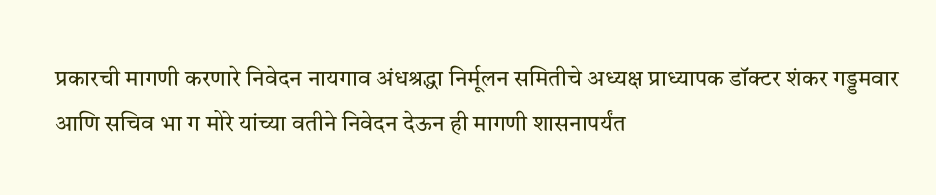प्रकारची मागणी करणारे निवेदन नायगाव अंधश्रद्धा निर्मूलन समितीचे अध्यक्ष प्राध्यापक डॉक्टर शंकर गड्डमवार आणि सचिव भा ग मोरे यांच्या वतीने निवेदन देऊन ही मागणी शासनापर्यंत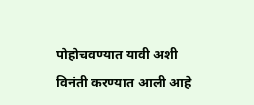पोहोचवण्यात यावी अशी विनंती करण्यात आली आहे